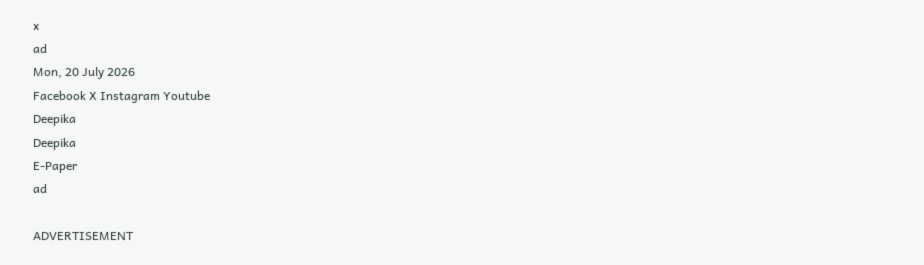x
ad
Mon, 20 July 2026
Facebook X Instagram Youtube
Deepika
Deepika
E-Paper
ad

ADVERTISEMENT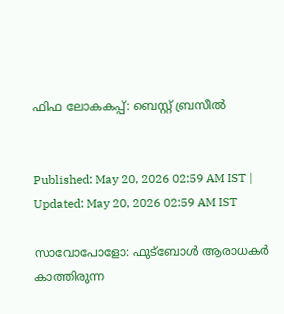ഫിഫ ലോകകപ്പ്: ബെസ്റ്റ് ബ്രസീല്‍


Published: May 20, 2026 02:59 AM IST | Updated: May 20, 2026 02:59 AM IST

സാവോപോളോ: ഫുട്ബോൾ ആരാധകർ കാത്തിരുന്ന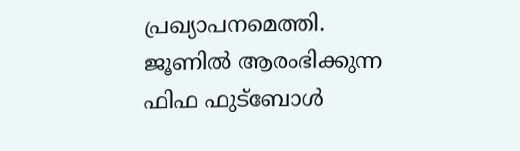പ്രഖ്യാപനമെത്തി. ജൂണിൽ ആരംഭിക്കുന്ന ഫിഫ ഫുട്ബോൾ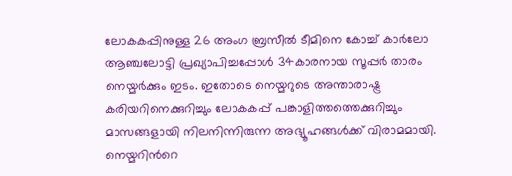ലോകകപ്പിനുള്ള 26 അംഗ ബ്രസീൽ ടീമിനെ കോച്ച് കാർലോ ആഞ്ചലോട്ടി പ്രഖ്യാപിച്ചപ്പോൾ 34കാരനായ സൂപ്പർ താരം നെയ്മർക്കും ഇടം. ഇതോടെ നെയ്മറുടെ അന്താരാഷ്ട്ര കരിയറിനെക്കുറിച്ചും ലോകകപ്പ് പങ്കാളിത്തത്തെക്കുറിച്ചും മാസങ്ങളായി നിലനിന്നിരുന്ന അഭ്യൂഹങ്ങൾക്ക് വിരാമമായി. നെയ്മറിന്‍റെ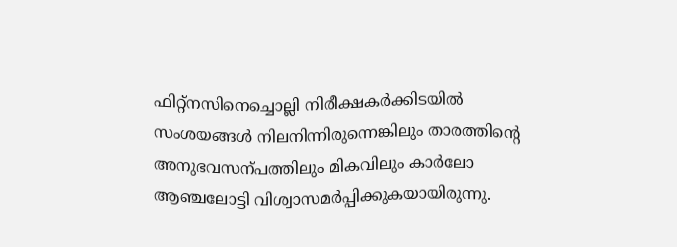ഫിറ്റ്നസിനെച്ചൊല്ലി നിരീക്ഷകർക്കിടയിൽ സംശയങ്ങൾ നിലനിന്നിരുന്നെങ്കിലും താരത്തിന്‍റെ അനുഭവസന്പത്തിലും മികവിലും കാർലോ ആഞ്ചലോട്ടി വിശ്വാസമർപ്പിക്കുകയായിരുന്നു.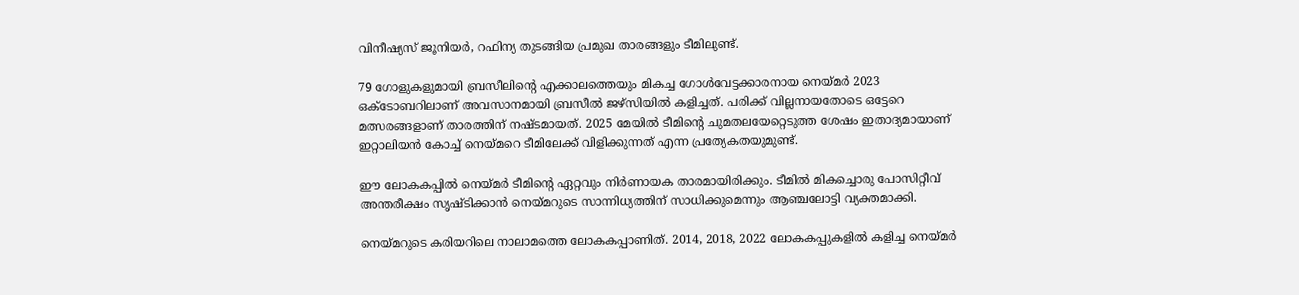വിനീഷ്യസ് ജൂനിയർ, റഫിന്യ തുടങ്ങിയ പ്രമുഖ താരങ്ങളും ടീമിലുണ്ട്.

79 ഗോളുകളുമായി ബ്രസീലിന്‍റെ എക്കാലത്തെയും മികച്ച ഗോൾവേട്ടക്കാരനായ നെയ്മർ 2023 ഒക്ടോബറിലാണ് അവസാനമായി ബ്രസീൽ ജഴ്സിയിൽ കളിച്ചത്. പരിക്ക് വില്ലനായതോടെ ഒട്ടേറെ മത്സരങ്ങളാണ് താരത്തിന് നഷ്ടമായത്. 2025 മേയിൽ ടീമിന്‍റെ ചുമതലയേറ്റെടുത്ത ശേഷം ഇതാദ്യമായാണ് ഇറ്റാലിയൻ കോച്ച് നെയ്മറെ ടീമിലേക്ക് വിളിക്കുന്നത് എന്ന പ്രത്യേകതയുമുണ്ട്.

ഈ ലോകകപ്പിൽ നെയ്മർ ടീമിന്‍റെ ഏറ്റവും നിർണായക താരമായിരിക്കും. ടീമിൽ മികച്ചൊരു പോസിറ്റീവ് അന്തരീക്ഷം സൃഷ്ടിക്കാൻ നെയ്മറുടെ സാന്നിധ്യത്തിന് സാധിക്കുമെന്നും ആഞ്ചലോട്ടി വ്യക്തമാക്കി.

നെയ്മറുടെ കരിയറിലെ നാലാമത്തെ ലോകകപ്പാണിത്. 2014, 2018, 2022 ലോകകപ്പുകളിൽ കളിച്ച നെയ്മർ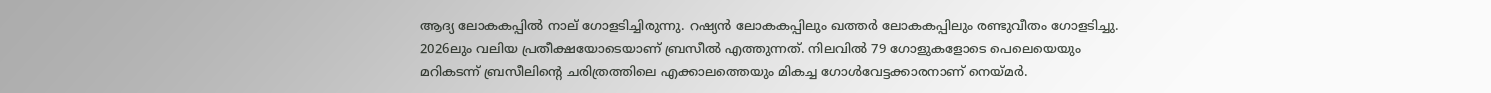ആദ്യ ലോകകപ്പിൽ നാല് ഗോളടിച്ചിരുന്നു. റഷ്യൻ ലോകകപ്പിലും ഖത്തർ ലോകകപ്പിലും രണ്ടുവീതം ഗോളടിച്ചു. 2026ലും വലിയ പ്രതീക്ഷയോടെയാണ് ബ്രസീൽ എത്തുന്നത്. നിലവിൽ 79 ഗോളുകളോടെ പെലെയെയും മറികടന്ന് ബ്രസീലിന്‍റെ ചരിത്രത്തിലെ എക്കാലത്തെയും മികച്ച ഗോൾവേട്ടക്കാരനാണ് നെയ്മർ.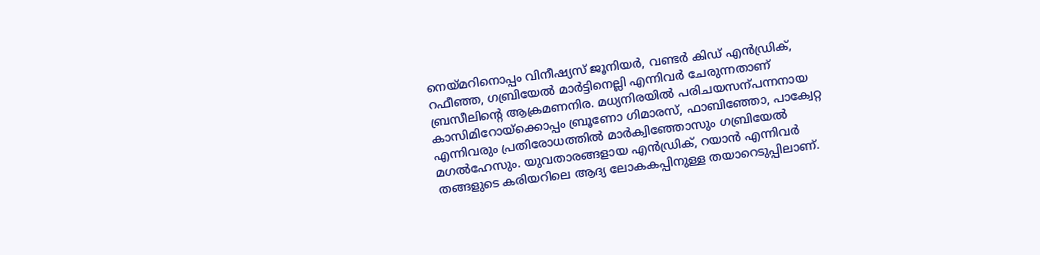നെയ്മറിനൊപ്പം വിനീഷ്യസ് ജൂനിയർ, വണ്ടർ കിഡ് എൻഡ്രിക്, റഫീഞ്ഞ, ഗബ്രിയേൽ മാർട്ടിനെല്ലി എന്നിവർ ചേരുന്നതാണ് ബ്രസീലിന്‍റെ ആക്രമണനിര. മധ്യനിരയിൽ പരിചയസന്പന്നനായ കാസിമിറോയ്ക്കൊപ്പം ബ്രൂണോ ഗിമാരസ്, ഫാബിഞ്ഞോ, പാക്വേറ്റ എന്നിവരും പ്രതിരോധത്തിൽ മാർക്വിഞ്ഞോസും ഗബ്രിയേൽ മഗൽഹേസും. യുവതാരങ്ങളായ എൻഡ്രിക്, റയാൻ എന്നിവർ തങ്ങളുടെ കരിയറിലെ ആദ്യ ലോകകപ്പിനുള്ള തയാറെടുപ്പിലാണ്.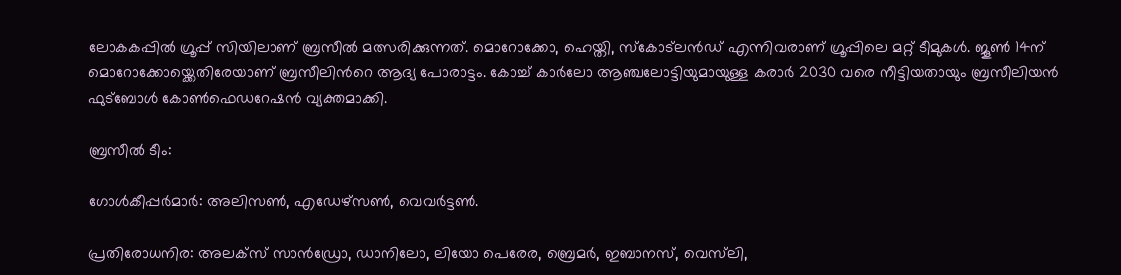ലോകകപ്പിൽ ഗ്രൂപ്പ് സിയിലാണ് ബ്രസീൽ മത്സരിക്കുന്നത്. മൊറോക്കോ, ഹെയ്തി, സ്‌കോട്‌ലന്‍ഡ് എന്നിവരാണ് ഗ്രൂപ്പിലെ മറ്റ് ടീമുകൾ. ജൂണ്‍ 14ന് മൊറോക്കോയ്ക്കെതിരേയാണ് ബ്രസീലിന്‍റെ ആദ്യ പോരാട്ടം. കോച്ച് കാർലോ ആഞ്ചലോട്ടിയുമായുള്ള കരാർ 2030 വരെ നീട്ടിയതായും ബ്രസീലിയൻ ഫുട്ബോൾ കോണ്‍ഫെഡറേഷൻ വ്യക്തമാക്കി.

ബ്രസീൽ ടീം:

ഗോൾകീപ്പർമാർ: അലിസണ്‍, എഡേഴ്സണ്‍, വെവർട്ടണ്‍.

പ്രതിരോധനിര: അലക്സ് സാൻഡ്രോ, ഡാനിലോ, ലിയോ പെരേര, ബ്രെമർ, ഇബാനസ്, വെസ്‌ലി,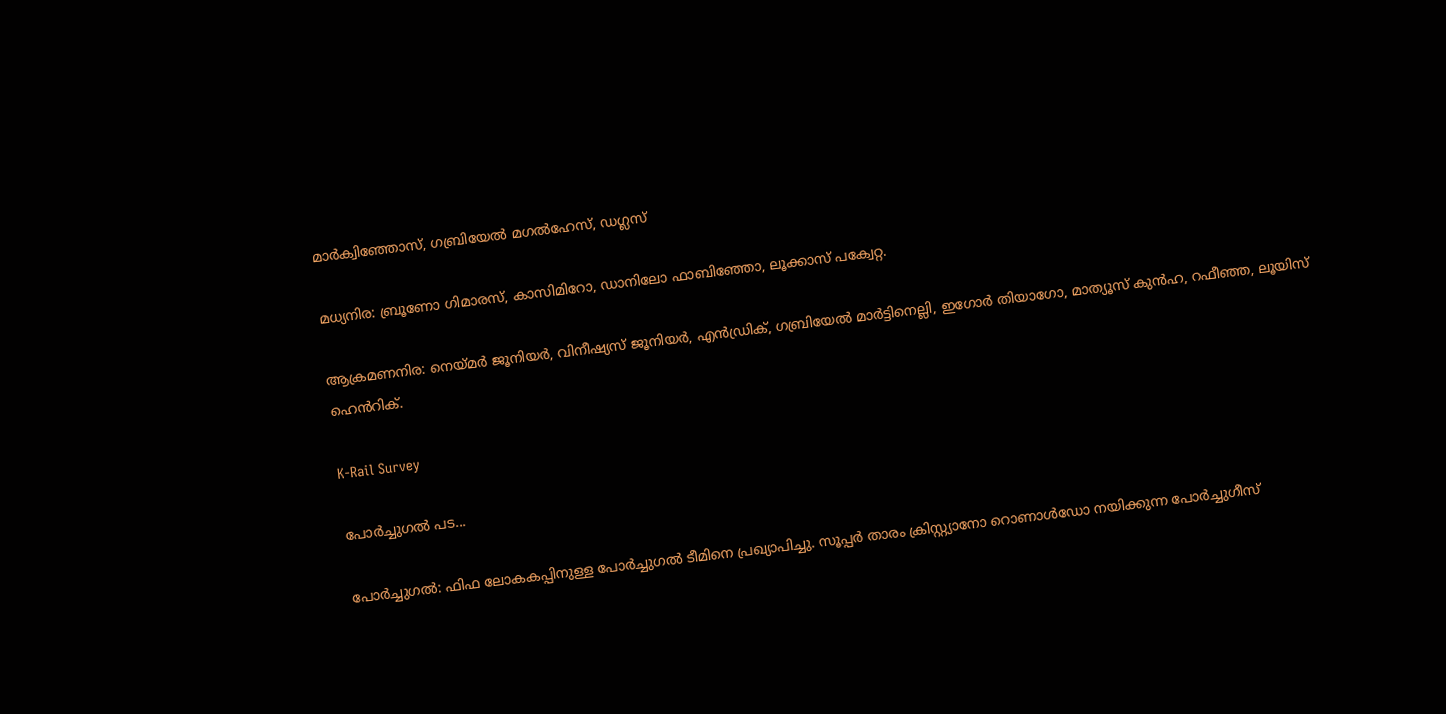മാർക്വിഞ്ഞോസ്, ഗബ്രിയേൽ മഗൽഹേസ്, ഡഗ്ലസ്

മധ്യനിര: ബ്രൂണോ ഗിമാരസ്, കാസിമിറോ, ഡാനിലോ ഫാബിഞ്ഞോ, ലൂക്കാസ് പക്വേറ്റ.

ആക്രമണനിര: നെയ്മർ ജൂനിയർ, വിനീഷ്യസ് ജൂനിയർ, എൻഡ്രിക്, ഗബ്രിയേൽ മാർട്ടിനെല്ലി, ഇഗോർ തിയാഗോ, മാത്യൂസ് കുൻഹ, റഫീഞ്ഞ, ലൂയിസ് ഹെൻറിക്.

K-Rail Survey

പോര്‍ച്ചുഗല്‍ പട...

പോർച്ചുഗൽ: ഫിഫ ലോകകപ്പിനുള്ള പോർച്ചുഗൽ ടീമിനെ പ്രഖ്യാപിച്ചു. സൂപ്പർ താരം ക്രിസ്റ്റ്യാനോ റൊണാൾഡോ നയിക്കുന്ന പോർച്ചുഗീസ്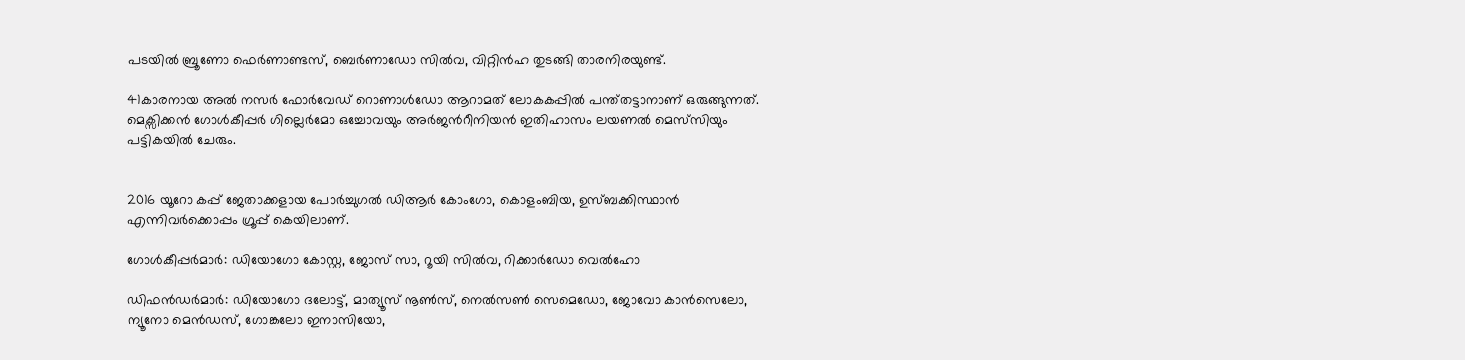പടയിൽ ബ്രൂണോ ഫെർണാണ്ടസ്, ബെർണാഡോ സിൽവ, വിറ്റിൻഹ തുടങ്ങി താരനിരയുണ്ട്.

41കാരനായ അൽ നസർ ഫോർവേഡ് റൊണാൾഡോ ആറാമത് ലോകകപ്പിൽ പന്ത്തട്ടാനാണ് ഒരുങ്ങുന്നത്. മെക്സിക്കൻ ഗോൾകീപ്പർ ഗില്ലെർമോ ഒച്ചോവയും അർജന്‍റീനിയൻ ഇതിഹാസം ലയണൽ മെസ്‌സിയും പട്ടികയിൽ ചേരും.


2016 യൂറോ കപ്പ് ജേതാക്കളായ പോർച്ചുഗൽ ഡിആർ കോംഗോ, കൊളംബിയ, ഉസ്ബക്കിസ്ഥാൻ എന്നിവർക്കൊപ്പം ഗ്രൂപ്പ് കെയിലാണ്.

ഗോൾകീപ്പർമാർ: ഡിയോഗോ കോസ്റ്റ, ജോസ് സാ, റൂയി സിൽവ, റിക്കാർഡോ വെൽഹോ

ഡിഫൻഡർമാർ: ഡിയോഗോ ദലോട്ട്, മാത്യൂസ് നൂണ്‍സ്, നെൽസണ്‍ സെമെഡോ, ജോവോ കാൻസെലോ, ന്യൂനോ മെൻഡസ്, ഗോങ്കലോ ഇനാസിയോ,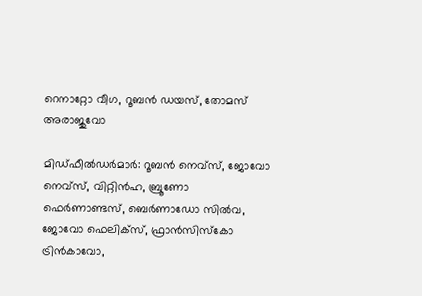റെനാറ്റോ വീഗ, റൂബൻ ഡയസ്, തോമസ് അരാജുവോ

മിഡ്ഫീൽഡർമാർ: റൂബൻ നെവ്സ്, ജോവോ നെവ്സ്, വിറ്റിൻഹ, ബ്രൂണോ ഫെർണാണ്ടസ്, ബെർണാഡോ സിൽവ, ജോവോ ഫെലിക്സ്, ഫ്രാൻസിസ്കോ ട്രിൻകാവോ,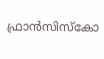ഫ്രാൻസിസ്കോ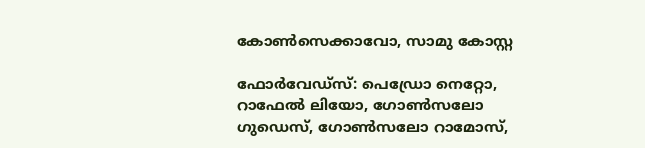കോണ്‍സെക്കാവോ, സാമു കോസ്റ്റ

ഫോർവേഡ്സ്: പെഡ്രോ നെറ്റോ, റാഫേൽ ലിയോ, ഗോണ്‍സലോ ഗുഡെസ്, ഗോണ്‍സലോ റാമോസ്,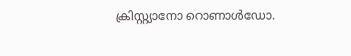ക്രിസ്റ്റ്യാനോ റൊണാൾഡോ.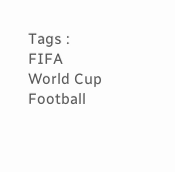Tags : FIFA World Cup Football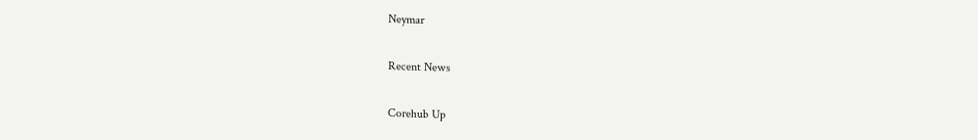Neymar

Recent News

Corehub Up